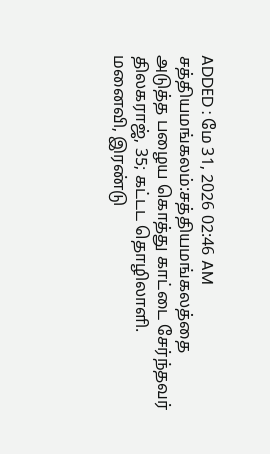ADDED : மே 31, 2026 02:46 AM
சத்தியமங்கலம்:சத்தியமங்கலத்தை
அடுத்த பழைய கொத்து காட்டை சேர்ந்தவர் திலகராஜ், 35; கட்டட தொழிலாளி.
மனைவி, இரண்டு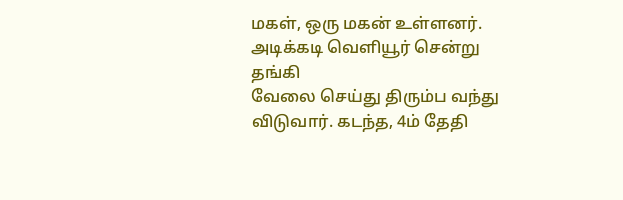மகள், ஒரு மகன் உள்ளனர்.
அடிக்கடி வெளியூர் சென்று தங்கி
வேலை செய்து திரும்ப வந்து விடுவார். கடந்த, 4ம் தேதி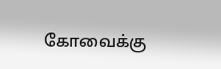கோவைக்கு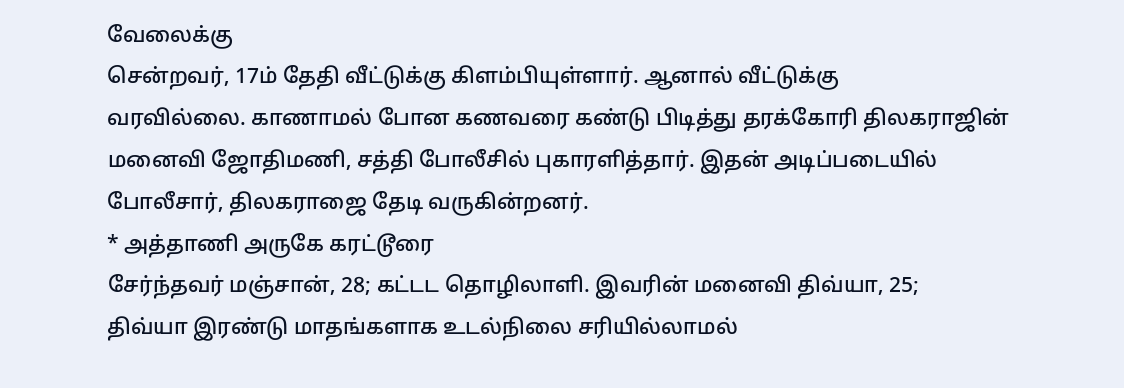வேலைக்கு
சென்றவர், 17ம் தேதி வீட்டுக்கு கிளம்பியுள்ளார். ஆனால் வீட்டுக்கு
வரவில்லை. காணாமல் போன கணவரை கண்டு பிடித்து தரக்கோரி திலகராஜின்
மனைவி ஜோதிமணி, சத்தி போலீசில் புகாரளித்தார். இதன் அடிப்படையில்
போலீசார், திலகராஜை தேடி வருகின்றனர்.
* அத்தாணி அருகே கரட்டூரை
சேர்ந்தவர் மஞ்சான், 28; கட்டட தொழிலாளி. இவரின் மனைவி திவ்யா, 25;
திவ்யா இரண்டு மாதங்களாக உடல்நிலை சரியில்லாமல்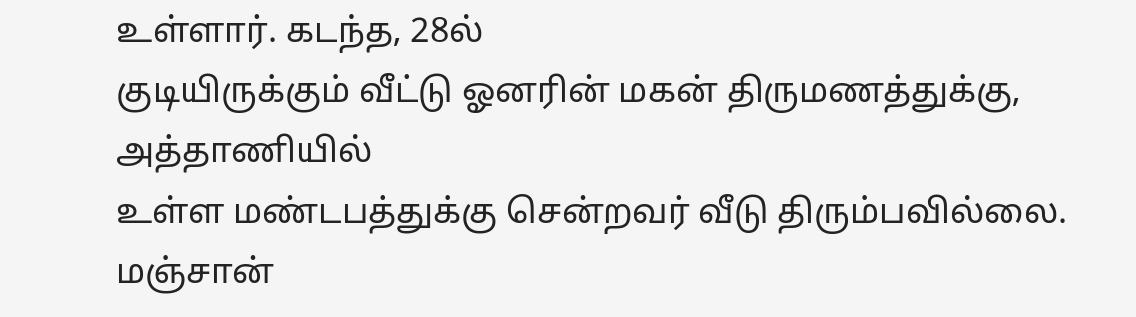உள்ளார். கடந்த, 28ல்
குடியிருக்கும் வீட்டு ஓனரின் மகன் திருமணத்துக்கு, அத்தாணியில்
உள்ள மண்டபத்துக்கு சென்றவர் வீடு திரும்பவில்லை. மஞ்சான்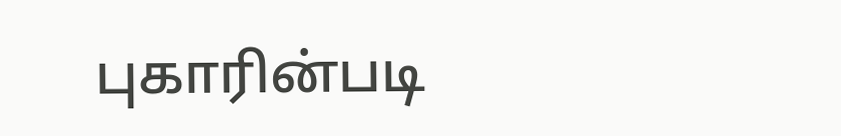புகாரின்படி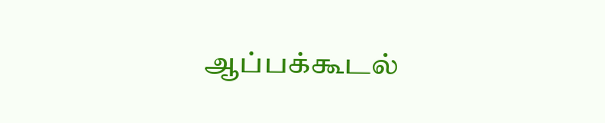ஆப்பக்கூடல்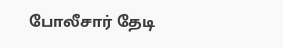போலீசார் தேடி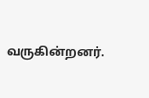வருகின்றனர்.